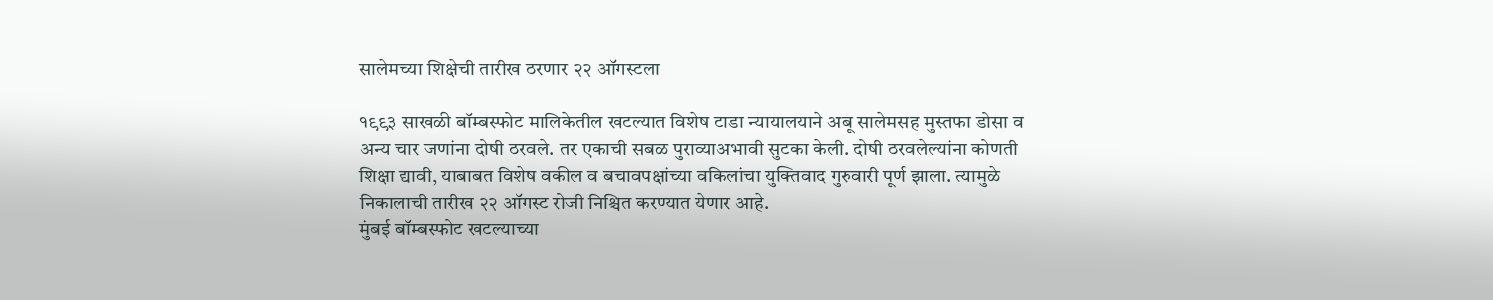सालेमच्या शिक्षेची तारीख ठरणार २२ ऑगस्टला

१९९३ साखळी बॉम्बस्फोट मालिकेतील खटल्यात विशेष टाडा न्यायालयाने अबू सालेमसह मुस्तफा डोसा व अन्य चार जणांना दोषी ठरवले. तर एकाची सबळ पुराव्याअभावी सुटका केली. दोषी ठरवलेल्यांना कोणती शिक्षा द्यावी, याबाबत विशेष वकील व बचावपक्षांच्या वकिलांचा युक्तिवाद गुरुवारी पूर्ण झाला. त्यामुळे निकालाची तारीख २२ ऑगस्ट रोजी निश्चित करण्यात येणार आहे.
मुंबई बॉम्बस्फोट खटल्याच्या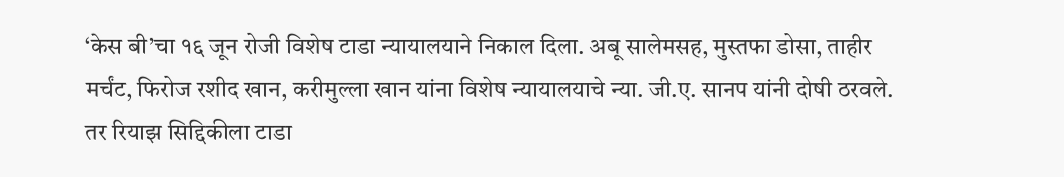‘केस बी’चा १६ जून रोजी विशेष टाडा न्यायालयाने निकाल दिला. अबू सालेमसह, मुस्तफा डोसा, ताहीर मर्चंट, फिरोज रशीद खान, करीमुल्ला खान यांना विशेष न्यायालयाचे न्या. जी.ए. सानप यांनी दोषी ठरवले. तर रियाझ सिद्दिकीला टाडा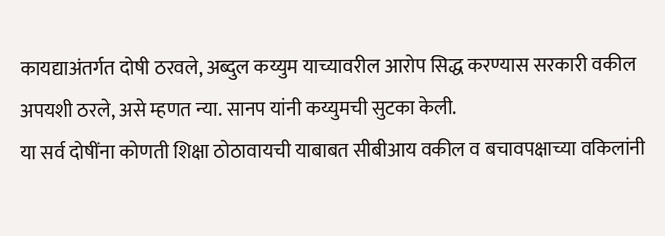कायद्याअंतर्गत दोषी ठरवले, अब्दुल कय्युम याच्यावरील आरोप सिद्ध करण्यास सरकारी वकील अपयशी ठरले, असे म्हणत न्या. सानप यांनी कय्युमची सुटका केली.
या सर्व दोषींना कोणती शिक्षा ठोठावायची याबाबत सीबीआय वकील व बचावपक्षाच्या वकिलांनी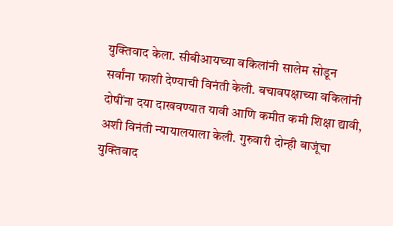युक्तिवाद केला. सीबीआयच्या वकिलांनी सालेम सोडून सर्वांना फाशी देण्याची विनंती केली. बचावपक्षाच्या वकिलांनी दोषींना दया दाखवण्यात यावी आणि कमीत कमी शिक्षा द्यावी, अशी विनंती न्यायालयाला केली. गुरुवारी दोन्ही बाजूंचा युक्तिवाद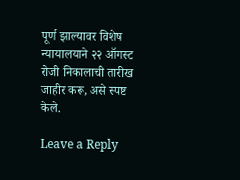पूर्ण झाल्यावर विशेष न्यायालयाने २२ ऑगस्ट रोजी निकालाची तारीख जाहीर करू, असे स्पष्ट केले.

Leave a Reply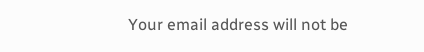Your email address will not be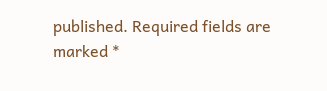published. Required fields are marked *